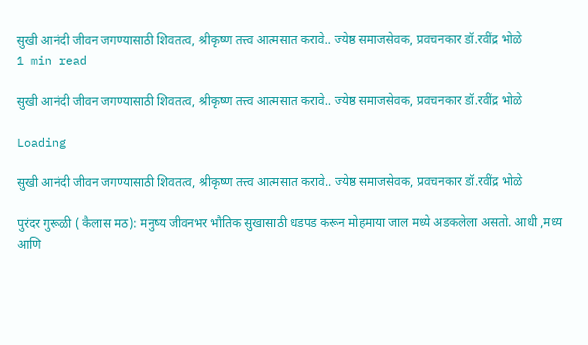सुखी आनंदी जीवन जगण्यासाठी शिवतत्व, श्रीकृष्ण तत्त्व आत्मसात करावे.. ज्येष्ठ समाजसेवक, प्रवचनकार डॉ.रवींद्र भोळे
1 min read

सुखी आनंदी जीवन जगण्यासाठी शिवतत्व, श्रीकृष्ण तत्त्व आत्मसात करावे.. ज्येष्ठ समाजसेवक, प्रवचनकार डॉ.रवींद्र भोळे

Loading

सुखी आनंदी जीवन जगण्यासाठी शिवतत्व, श्रीकृष्ण तत्त्व आत्मसात करावे.. ज्येष्ठ समाजसेवक, प्रवचनकार डॉ.रवींद्र भोळे

पुरंदर गुरूळी ( कैलास मठ): मनुष्य जीवनभर भौतिक सुखासाठी धडपड करून मोहमाया जाल मध्ये अडकलेला असतो. आधी ,मध्य आणि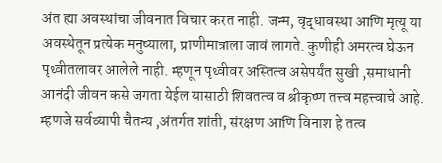अंत ह्या अवस्थांचा जीवनात विचार करत नाही. जन्म, वृद्धावस्था आणि मृत्यू या अवस्थेतून प्रत्येक मनुष्याला, प्राणीमात्राला जावं लागते. कुणीही अमरत्व घेऊन पृथ्वीतलावर आलेले नाही. म्हणून पृथ्वीवर अस्तित्व असेपर्यंत सुखी ,समाधानी आनंदी जीवन कसे जगता येईल यासाठी शिवतत्व व श्रीकृष्ण तत्त्व महत्त्वाचे आहे. म्हणजे सर्वव्यापी चैतन्य ,अंतर्गत शांती, संरक्षण आणि विनाश हे तत्व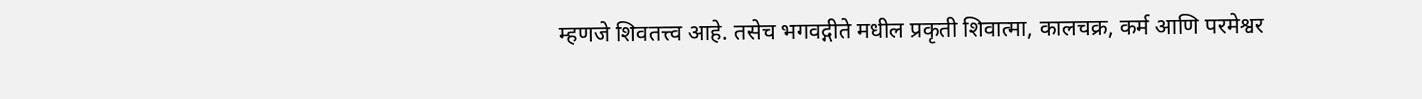म्हणजे शिवतत्त्व आहे. तसेच भगवद्गीते मधील प्रकृती शिवात्मा, कालचक्र, कर्म आणि परमेश्वर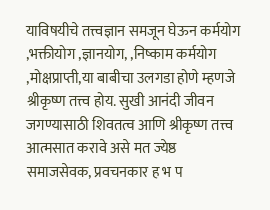याविषयीचे तत्त्वज्ञान समजून घेऊन कर्मयोग ,भक्तीयोग ,ज्ञानयोग, ,निष्काम कर्मयोग ,मोक्षप्राप्ती,या बाबीचा उलगडा होणे म्हणजे श्रीकृष्ण तत्त्व होय. सुखी आनंदी जीवन जगण्यासाठी शिवतत्व आणि श्रीकृष्ण तत्त्व आत्मसात करावे असे मत ज्येष्ठ समाजसेवक, प्रवचनकार ह भ प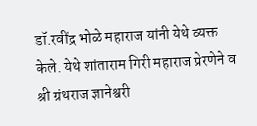डॉ.रवींद्र भोळे महाराज यांनी येथे व्यक्त केले. येथे शांताराम गिरी महाराज प्रेरणेने व श्री ग्रंथराज ज्ञानेश्वरी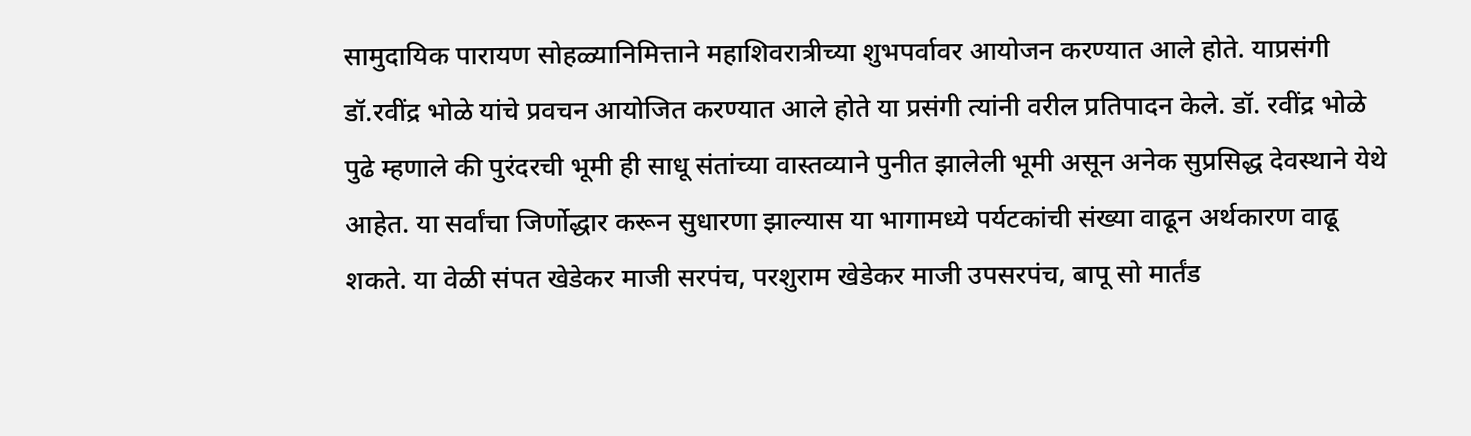सामुदायिक पारायण सोहळ्यानिमित्ताने महाशिवरात्रीच्या शुभपर्वावर आयोजन करण्यात आले होते. याप्रसंगी डॉ.रवींद्र भोळे यांचे प्रवचन आयोजित करण्यात आले होते या प्रसंगी त्यांनी वरील प्रतिपादन केले. डॉ. रवींद्र भोळे पुढे म्हणाले की पुरंदरची भूमी ही साधू संतांच्या वास्तव्याने पुनीत झालेली भूमी असून अनेक सुप्रसिद्ध देवस्थाने येथे आहेत. या सर्वांचा जिर्णोद्धार करून सुधारणा झाल्यास या भागामध्ये पर्यटकांची संख्या वाढून अर्थकारण वाढू शकते. या वेळी संपत खेडेकर माजी सरपंच, परशुराम खेडेकर माजी उपसरपंच, बापू सो मार्तंड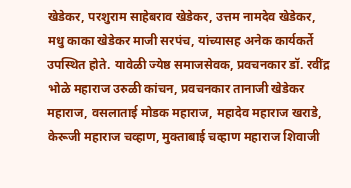खेडेकर, परशुराम साहेबराव खेडेकर, उत्तम नामदेव खेडेकर, मधु काका खेडेकर माजी सरपंच, यांच्यासह अनेक कार्यकर्ते उपस्थित होते. यावेळी ज्येष्ठ समाजसेवक, प्रवचनकार डॉ. रवींद्र भोळे महाराज उरुळी कांचन, प्रवचनकार तानाजी खेडेकर महाराज, वसलाताई मोडक महाराज, महादेव महाराज खराडे, केरूजी महाराज चव्हाण, मुक्ताबाई चव्हाण महाराज शिवाजी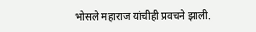भोसले महाराज यांचीही प्रवचने झाली.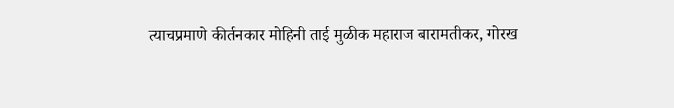त्याचप्रमाणे कीर्तनकार मोहिनी ताई मुळीक महाराज बारामतीकर, गोरख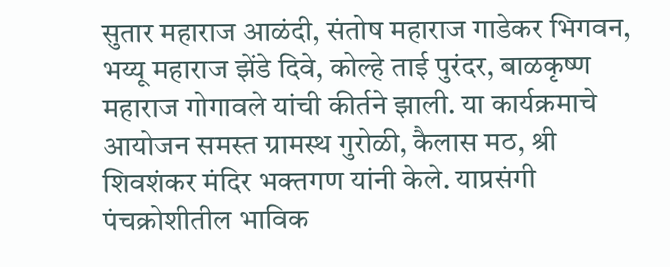सुतार महाराज आळंदी, संतोष महाराज गाडेकर भिगवन, भय्यू महाराज झेंडे दिवे, कोल्हे ताई पुरंदर, बाळकृष्ण महाराज गोगावले यांची कीर्तने झाली. या कार्यक्रमाचे आयोजन समस्त ग्रामस्थ गुरोळी, कैलास मठ, श्री शिवशंकर मंदिर भक्तगण यांनी केले. याप्रसंगी पंचक्रोशीतील भाविक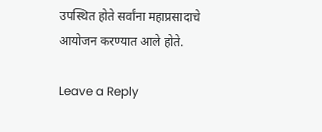उपस्थित होते सर्वांना महाप्रसादाचे आयोजन करण्यात आले होते.

Leave a Reply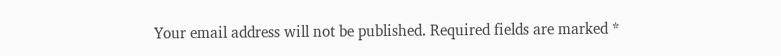Your email address will not be published. Required fields are marked *